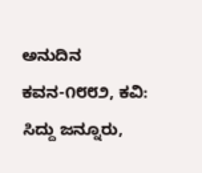ಅನುದಿನ ಕವನ-೧೮೮೨, ಕವಿ: ಸಿದ್ದು ಜನ್ನೂರು,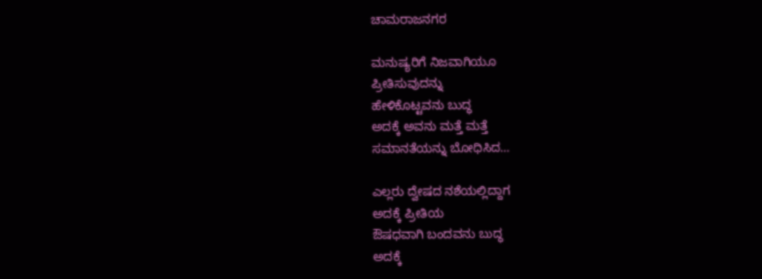ಚಾಮರಾಜನಗರ

ಮನುಷ್ಯರಿಗೆ ನಿಜವಾಗಿಯೂ
ಪ್ರೀತಿಸುವುದನ್ನು
ಹೇಳಿಕೊಟ್ಟವನು ಬುದ್ಧ
ಅದಕ್ಕೆ ಅವನು ಮತ್ತೆ ಮತ್ತೆ
ಸಮಾನತೆಯನ್ನು ಬೋಧಿಸಿದ…

ಎಲ್ಲರು ದ್ವೇಷದ ನಶೆಯಲ್ಲಿದ್ದಾಗ
ಅದಕ್ಕೆ ಪ್ರೀತಿಯ
ಔಷಧವಾಗಿ ಬಂದವನು ಬುದ್ಧ
ಅದಕ್ಕೆ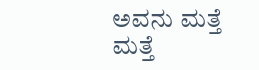ಅವನು ಮತ್ತೆ ಮತ್ತೆ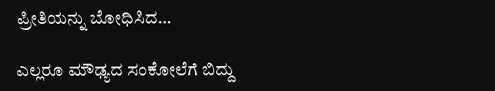ಪ್ರೀತಿಯನ್ನು ಬೋಧಿಸಿದ…

ಎಲ್ಲರೂ ಮೌಢ್ಯದ ಸಂಕೋಲೆಗೆ ಬಿದ್ದು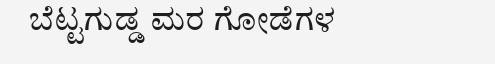ಬೆಟ್ಟಗುಡ್ಡ ಮರ ಗೋಡೆಗಳ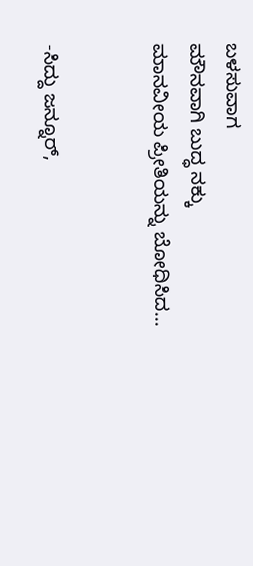ಬಳಸುವಾಗ
ಮೌನವಾಗಿ ಬುದ್ಧ ನಕ್ಕು
ಮಾನವೀಯ ಪ್ರೀತಿಯನ್ನು ಬೋಧಿಸಿದ…


-ಸಿದ್ದು ಜನ್ನೂರ್,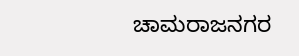ಚಾಮರಾಜನಗರ